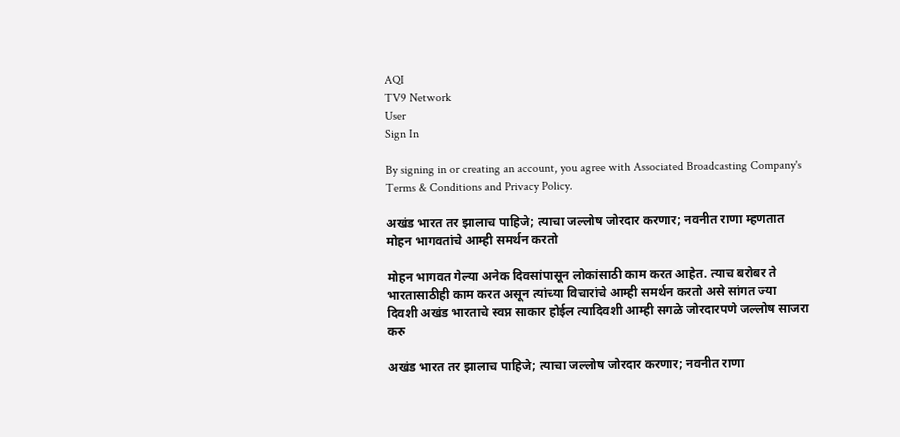AQI
TV9 Network
User
Sign In

By signing in or creating an account, you agree with Associated Broadcasting Company's Terms & Conditions and Privacy Policy.

अखंड भारत तर झालाच पाहिजे; त्याचा जल्लोष जोरदार करणार; नवनीत राणा म्हणतात मोहन भागवतांचे आम्ही समर्थन करतो

मोहन भागवत गेल्या अनेक दिवसांपासून लोकांसाठी काम करत आहेत. त्याच बरोबर ते भारतासाठीही काम करत असून त्यांच्या विचारांचे आम्ही समर्थन करतो असे सांगत ज्या दिवशी अखंड भारताचे स्वप्न साकार होईल त्यादिवशी आम्ही सगळे जोरदारपणे जल्लोष साजरा करु

अखंड भारत तर झालाच पाहिजे; त्याचा जल्लोष जोरदार करणार; नवनीत राणा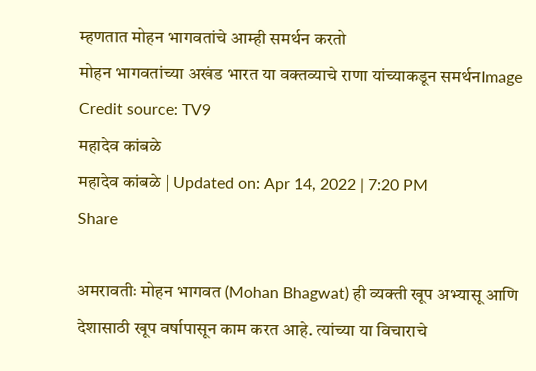म्हणतात मोहन भागवतांचे आम्ही समर्थन करतो
मोहन भागवतांच्या अखंड भारत या वक्तव्याचे राणा यांच्याकडून समर्थनImage Credit source: TV9
महादेव कांबळे
महादेव कांबळे | Updated on: Apr 14, 2022 | 7:20 PM
Share

अमरावतीः मोहन भागवत (Mohan Bhagwat) ही व्यक्ती खूप अभ्यासू आणि देशासाठी खूप वर्षापासून काम करत आहे. त्यांच्या या विचाराचे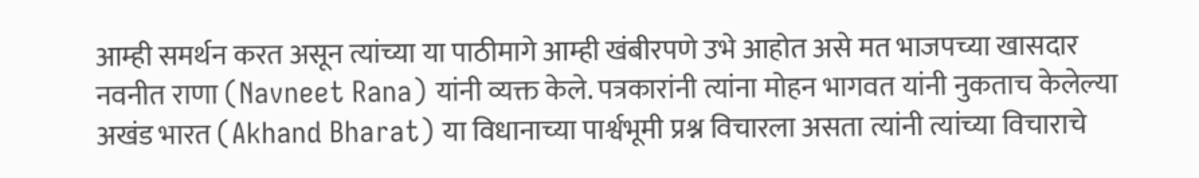आम्ही समर्थन करत असून त्यांच्या या पाठीमागे आम्ही खंबीरपणे उभे आहोत असे मत भाजपच्या खासदार नवनीत राणा (Navneet Rana) यांनी व्यक्त केले. पत्रकारांनी त्यांना मोहन भागवत यांनी नुकताच केलेल्या अखंड भारत (Akhand Bharat) या विधानाच्या पार्श्वभूमी प्रश्न विचारला असता त्यांनी त्यांच्या विचाराचे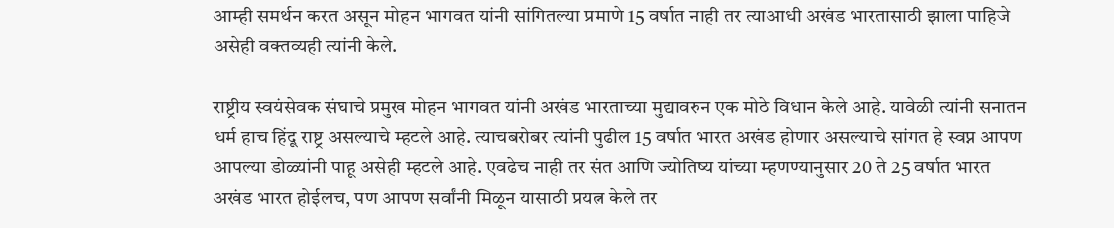आम्ही समर्थन करत असून मोहन भागवत यांनी सांगितल्या प्रमाणे 15 वर्षात नाही तर त्याआधी अखंड भारतासाठी झाला पाहिजे असेही वक्तव्यही त्यांनी केले.

राष्ट्रीय स्वयंसेवक संघाचे प्रमुख मोहन भागवत यांनी अखंड भारताच्या मुद्यावरुन एक मोठे विधान केले आहे. यावेळी त्यांनी सनातन धर्म हाच हिंदू राष्ट्र असल्याचे म्हटले आहे. त्याचबरोबर त्यांनी पुढील 15 वर्षात भारत अखंड होणार असल्याचे सांगत हे स्वप्न आपण आपल्या डोळ्यांनी पाहू असेही म्हटले आहे. एवढेच नाही तर संत आणि ज्योतिष्य यांच्या म्हणण्यानुसार 20 ते 25 वर्षात भारत अखंड भारत होईलच, पण आपण सर्वांनी मिळून यासाठी प्रयत्न केले तर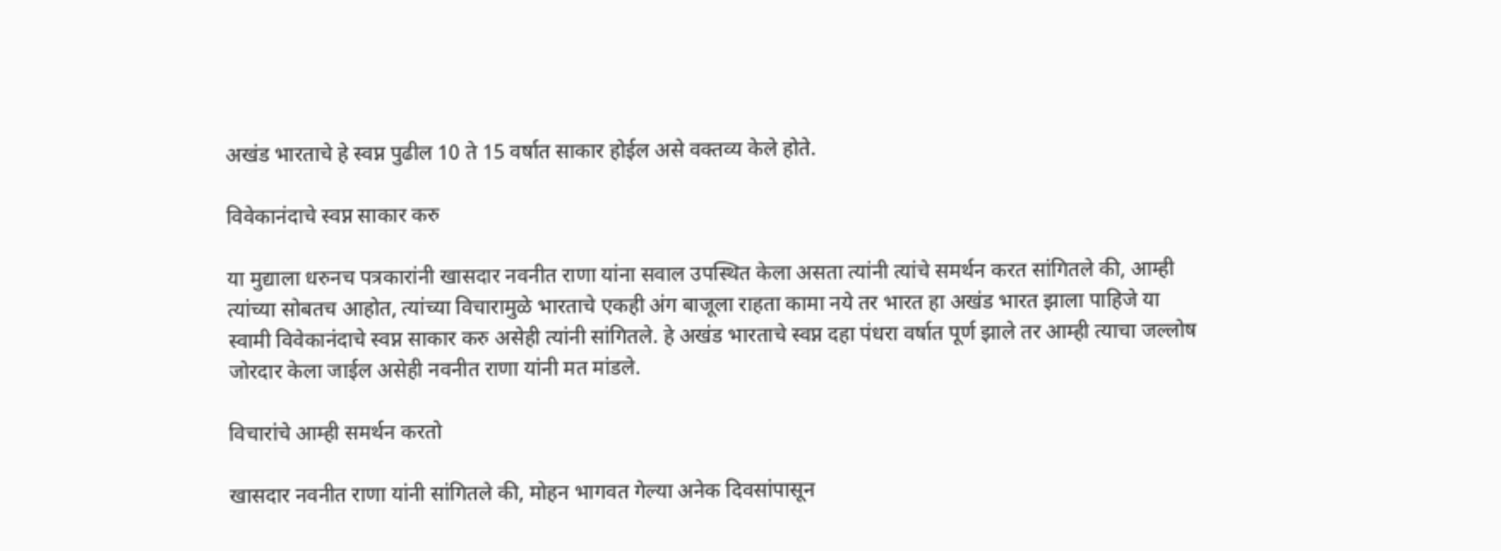अखंड भारताचे हे स्वप्न पुढील 10 ते 15 वर्षात साकार होईल असे वक्तव्य केले होते.

विवेकानंदाचे स्वप्न साकार करु

या मुद्याला धरुनच पत्रकारांनी खासदार नवनीत राणा यांना सवाल उपस्थित केला असता त्यांनी त्यांचे समर्थन करत सांगितले की, आम्ही त्यांच्या सोबतच आहोत, त्यांच्या विचारामुळे भारताचे एकही अंग बाजूला राहता कामा नये तर भारत हा अखंड भारत झाला पाहिजे या स्वामी विवेकानंदाचे स्वप्न साकार करु असेही त्यांनी सांगितले. हे अखंड भारताचे स्वप्न दहा पंधरा वर्षात पूर्ण झाले तर आम्ही त्याचा जल्लोष जोरदार केला जाईल असेही नवनीत राणा यांनी मत मांडले.

विचारांचे आम्ही समर्थन करतो

खासदार नवनीत राणा यांनी सांगितले की, मोहन भागवत गेल्या अनेक दिवसांपासून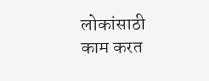लोकांसाठी काम करत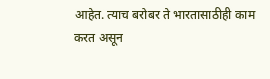आहेत. त्याच बरोबर ते भारतासाठीही काम करत असून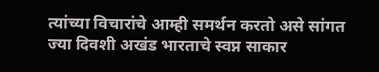त्यांच्या विचारांचे आम्ही समर्थन करतो असे सांगत ज्या दिवशी अखंड भारताचे स्वप्न साकार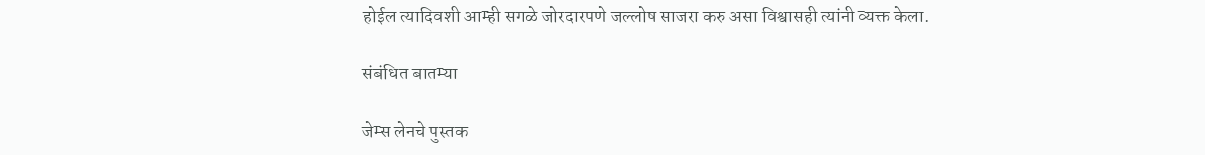होईल त्यादिवशी आम्ही सगळे जोरदारपणे जल्लोष साजरा करु असा विश्वासही त्यांनी व्यक्त केला.

संबंधित बातम्या

जेम्स लेनचे पुस्तक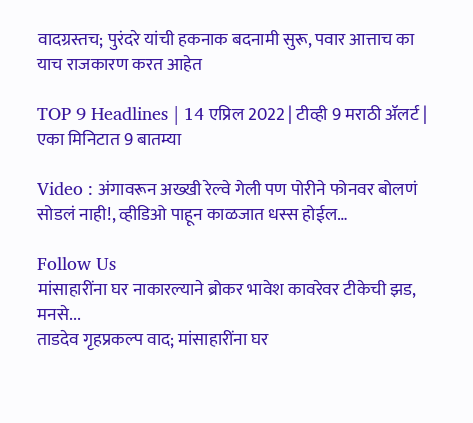वादग्रस्तच; पुरंदरे यांची हकनाक बदनामी सुरू, पवार आत्ताच का याच राजकारण करत आहेत

TOP 9 Headlines | 14 एप्रिल 2022 | टीव्ही 9 मराठी ॲलर्ट | एका मिनिटात 9 बातम्या

Video : अंगावरून अख्खी रेल्वे गेली पण पोरीने फोनवर बोलणं सोडलं नाही!, व्हीडिओ पाहून काळजात धस्स होईल…

Follow Us
मांसाहारींना घर नाकारल्याने ब्रोकर भावेश कावरेवर टीकेची झड, मनसे...
ताडदेव गृहप्रकल्प वाद; मांसाहारींना घर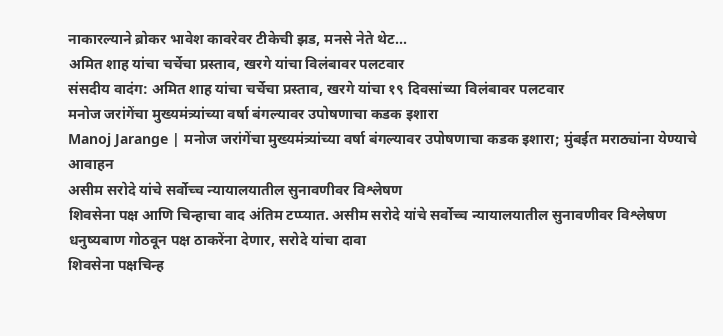नाकारल्याने ब्रोकर भावेश कावरेवर टीकेची झड, मनसे नेते थेट...
अमित शाह यांचा चर्चेचा प्रस्ताव, खरगे यांचा विलंबावर पलटवार
संसदीय वादंग: अमित शाह यांचा चर्चेचा प्रस्ताव, खरगे यांचा १९ दिवसांच्या विलंबावर पलटवार
मनोज जरांगेंचा मुख्यमंत्र्यांच्या वर्षा बंगल्यावर उपोषणाचा कडक इशारा
Manoj Jarange | मनोज जरांगेंचा मुख्यमंत्र्यांच्या वर्षा बंगल्यावर उपोषणाचा कडक इशारा; मुंबईत मराठ्यांना येण्याचे आवाहन
असीम सरोदे यांचे सर्वोच्च न्यायालयातील सुनावणीवर विश्लेषण
शिवसेना पक्ष आणि चिन्हाचा वाद अंतिम टप्प्यात. असीम सरोदे यांचे सर्वोच्च न्यायालयातील सुनावणीवर विश्लेषण
धनुष्यबाण गोठवून पक्ष ठाकरेंना देणार, सरोदे यांचा दावा
शिवसेना पक्षचिन्ह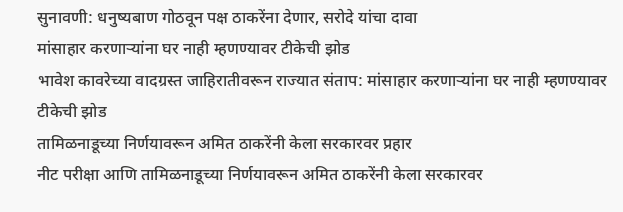सुनावणी: धनुष्यबाण गोठवून पक्ष ठाकरेंना देणार, सरोदे यांचा दावा
मांसाहार करणाऱ्यांना घर नाही म्हणण्यावर टीकेची झोड
भावेश कावरेच्या वादग्रस्त जाहिरातीवरून राज्यात संताप: मांसाहार करणाऱ्यांना घर नाही म्हणण्यावर टीकेची झोड
तामिळनाडूच्या निर्णयावरून अमित ठाकरेंनी केला सरकारवर प्रहार
नीट परीक्षा आणि तामिळनाडूच्या निर्णयावरून अमित ठाकरेंनी केला सरकारवर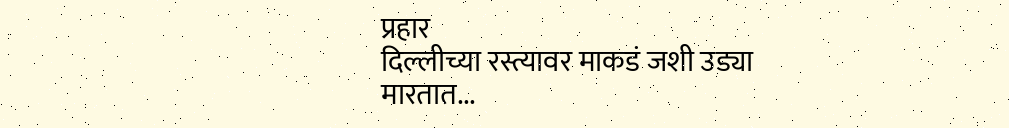प्रहार
दिल्लीच्या रस्त्यावर माकडं जशी उड्या मारतात...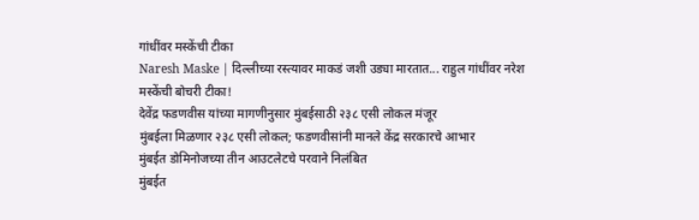गांधींवर मस्केंची टीका
Naresh Maske | दिल्लीच्या रस्त्यावर माकडं जशी उड्या मारतात... राहुल गांधींवर नरेश मस्केंची बोचरी टीका!
देवेंद्र फडणवीस यांच्या मागणीनुसार मुंबईसाठी २३८ एसी लोकल मंजूर
मुंबईला मिळणार २३८ एसी लोकल; फडणवीसांनी मानले केंद्र सरकारचे आभार
मुंबईत डोमिनोजच्या तीन आउटलेटचे परवाने निलंबित
मुंबईत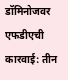डॉमिनोजवर एफडीएची कारवाई: तीन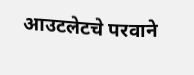आउटलेटचे परवाने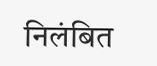निलंबित